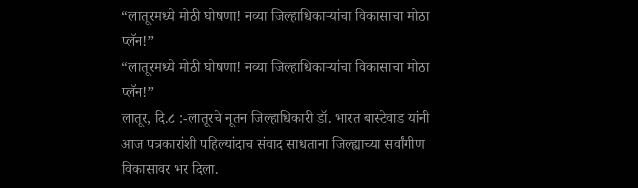“लातूरमध्ये मोठी घोषणा! नव्या जिल्हाधिकाऱ्यांचा विकासाचा मोठा प्लॅन!”
“लातूरमध्ये मोठी घोषणा! नव्या जिल्हाधिकाऱ्यांचा विकासाचा मोठा प्लॅन!”
लातूर, दि.८ :-लातूरचे नूतन जिल्हाधिकारी डॉ. भारत बास्टेवाड यांनी आज पत्रकारांशी पहिल्यांदाच संवाद साधताना जिल्ह्याच्या सर्वांगीण विकासावर भर दिला.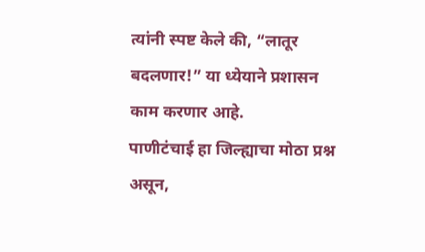त्यांनी स्पष्ट केले की, “लातूर बदलणार!” या ध्येयाने प्रशासन काम करणार आहे.
पाणीटंचाई हा जिल्ह्याचा मोठा प्रश्न असून,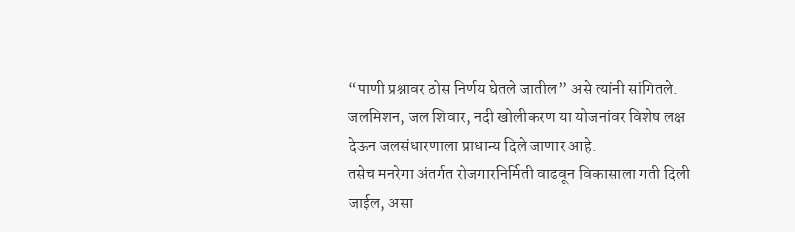“पाणी प्रश्नावर ठोस निर्णय घेतले जातील” असे त्यांनी सांगितले.
जलमिशन, जल शिवार, नदी खोलीकरण या योजनांवर विशेष लक्ष देऊन जलसंधारणाला प्राधान्य दिले जाणार आहे.
तसेच मनरेगा अंतर्गत रोजगारनिर्मिती वाढवून विकासाला गती दिली जाईल, असा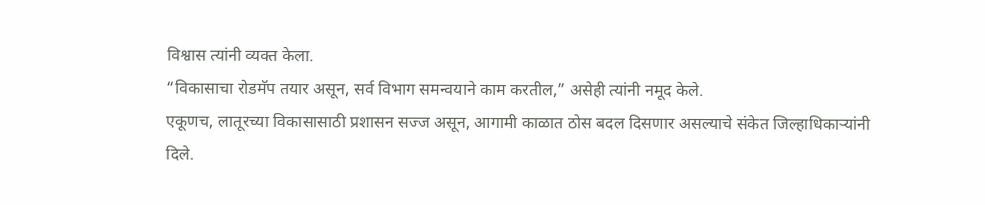विश्वास त्यांनी व्यक्त केला.
“विकासाचा रोडमॅप तयार असून, सर्व विभाग समन्वयाने काम करतील,” असेही त्यांनी नमूद केले.
एकूणच, लातूरच्या विकासासाठी प्रशासन सज्ज असून, आगामी काळात ठोस बदल दिसणार असल्याचे संकेत जिल्हाधिकाऱ्यांनी दिले.